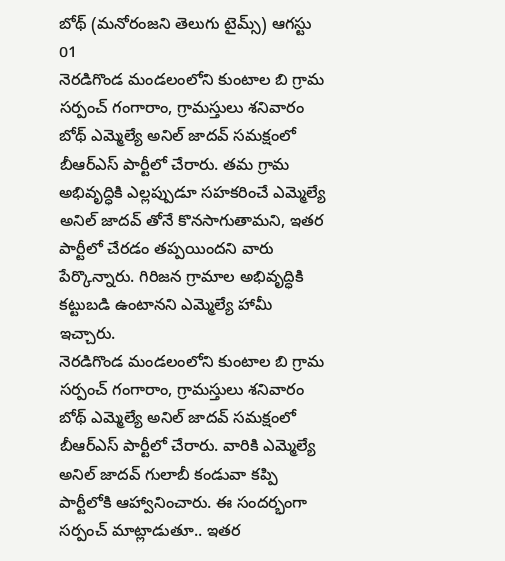బోథ్ (మనోరంజని తెలుగు టైమ్స్) ఆగస్టు 01
నెరడిగొండ మండలంలోని కుంటాల బి గ్రామ సర్పంచ్ గంగారాం, గ్రామస్తులు శనివారం బోథ్ ఎమ్మెల్యే అనిల్ జాదవ్ సమక్షంలో బీఆర్ఎస్ పార్టీలో చేరారు. తమ గ్రామ అభివృద్ధికి ఎల్లప్పుడూ సహకరించే ఎమ్మెల్యే అనిల్ జాదవ్ తోనే కొనసాగుతామని, ఇతర పార్టీలో చేరడం తప్పయిందని వారు పేర్కొన్నారు. గిరిజన గ్రామాల అభివృద్ధికి కట్టుబడి ఉంటానని ఎమ్మెల్యే హామీ ఇచ్చారు.
నెరడిగొండ మండలంలోని కుంటాల బి గ్రామ సర్పంచ్ గంగారాం, గ్రామస్తులు శనివారం బోథ్ ఎమ్మెల్యే అనిల్ జాదవ్ సమక్షంలో బీఆర్ఎస్ పార్టీలో చేరారు. వారికి ఎమ్మెల్యే అనిల్ జాదవ్ గులాబీ కండువా కప్పి పార్టీలోకి ఆహ్వానించారు. ఈ సందర్భంగా సర్పంచ్ మాట్లాడుతూ.. ఇతర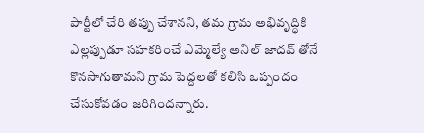పార్టీలో చేరి తప్పు చేశానని, తమ గ్రామ అభివృద్ధికి ఎల్లప్పుడూ సహకరించే ఎమ్మెల్యే అనిల్ జాదవ్ తోనే కొనసాగుతామని గ్రామ పెద్దలతో కలిసి ఒప్పందం చేసుకోవడం జరిగిందన్నారు.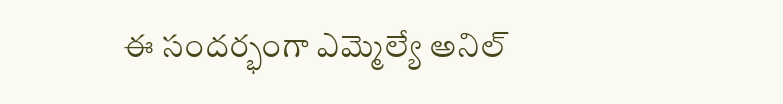ఈ సందర్భంగా ఎమ్మెల్యే అనిల్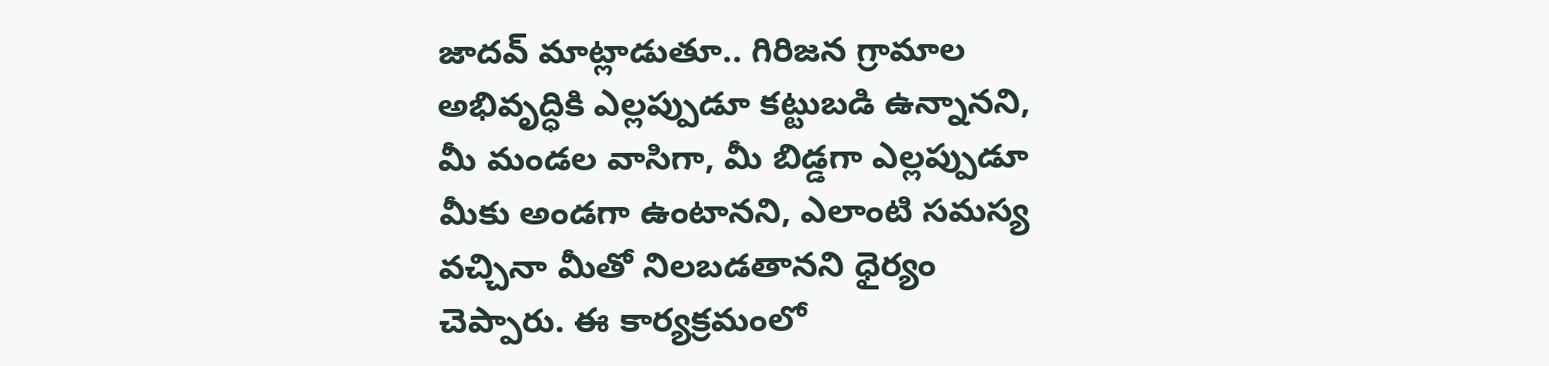జాదవ్ మాట్లాడుతూ.. గిరిజన గ్రామాల అభివృద్ధికి ఎల్లప్పుడూ కట్టుబడి ఉన్నానని, మీ మండల వాసిగా, మీ బిడ్డగా ఎల్లప్పుడూ మీకు అండగా ఉంటానని, ఎలాంటి సమస్య వచ్చినా మీతో నిలబడతానని ధైర్యం చెప్పారు. ఈ కార్యక్రమంలో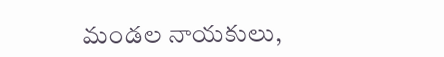మండల నాయకులు,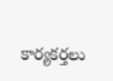కార్యకర్తలు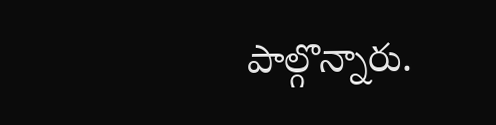పాల్గొన్నారు.